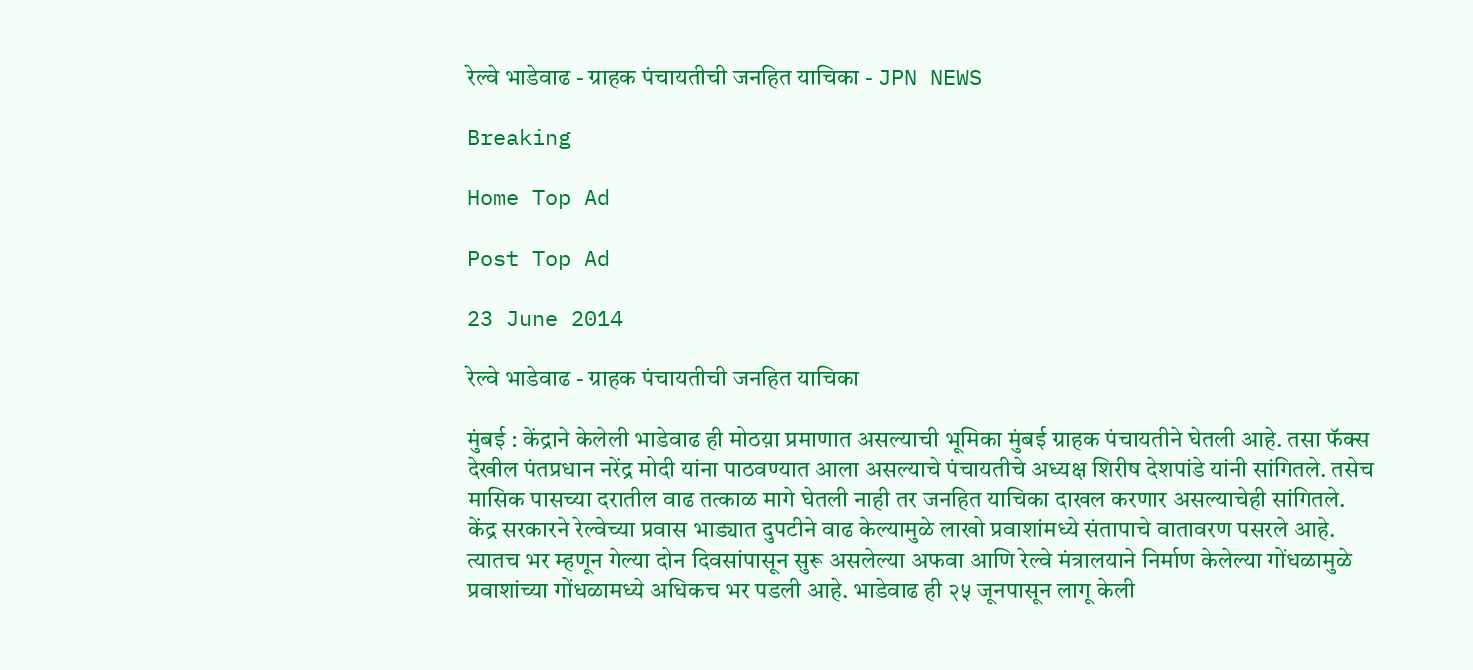रेल्वे भाडेवाढ - ग्राहक पंचायतीची जनहित याचिका - JPN NEWS

Breaking

Home Top Ad

Post Top Ad

23 June 2014

रेल्वे भाडेवाढ - ग्राहक पंचायतीची जनहित याचिका

मुंबई : केंद्राने केलेली भाडेवाढ ही मोठय़ा प्रमाणात असल्याची भूमिका मुंबई ग्राहक पंचायतीने घेतली आहे. तसा फॅक्स देखील पंतप्रधान नरेंद्र मोदी यांना पाठवण्यात आला असल्याचे पंचायतीचे अध्यक्ष शिरीष देशपांडे यांनी सांगितले. तसेच मासिक पासच्या दरातील वाढ तत्काळ मागे घेतली नाही तर जनहित याचिका दाखल करणार असल्याचेही सांगितले.
केंद्र सरकारने रेल्वेच्या प्रवास भाड्यात दुपटीने वाढ केल्यामुळे लाखो प्रवाशांमध्ये संतापाचे वातावरण पसरले आहे. त्यातच भर म्हणून गेल्या दोन दिवसांपासून सुरू असलेल्या अफवा आणि रेल्वे मंत्रालयाने निर्माण केलेल्या गोंधळामुळे प्रवाशांच्या गोंधळामध्ये अधिकच भर पडली आहे. भाडेवाढ ही २५ जूनपासून लागू केली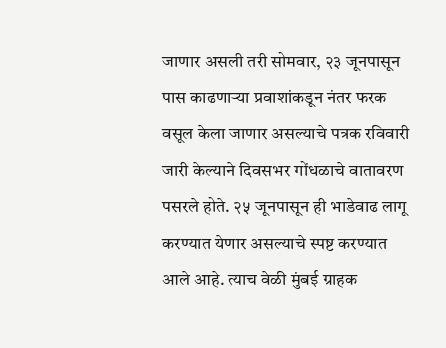जाणार असली तरी सोमवार, २३ जूनपासून पास काढणार्‍या प्रवाशांकडून नंतर फरक वसूल केला जाणार असल्याचे पत्रक रविवारी जारी केल्याने दिवसभर गोंधळाचे वातावरण पसरले होते. २५ जूनपासून ही भाडेवाढ लागू करण्यात येणार असल्याचे स्पष्ट करण्यात आले आहे. त्याच वेळी मुंबई ग्राहक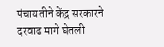पंचायतीने केंद्र सरकारने दरवाढ मागे घेतली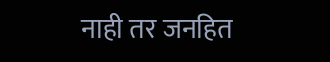नाही तर जनहित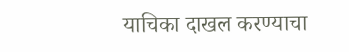याचिका दाखल करण्याचा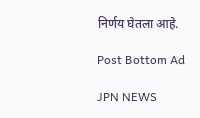निर्णय घेतला आहे.

Post Bottom Ad

JPN NEWS